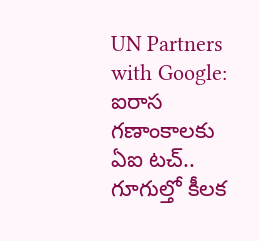UN Partners with Google: ఐరాస గణాంకాలకు ఏఐ టచ్.. గూగుల్తో కీలక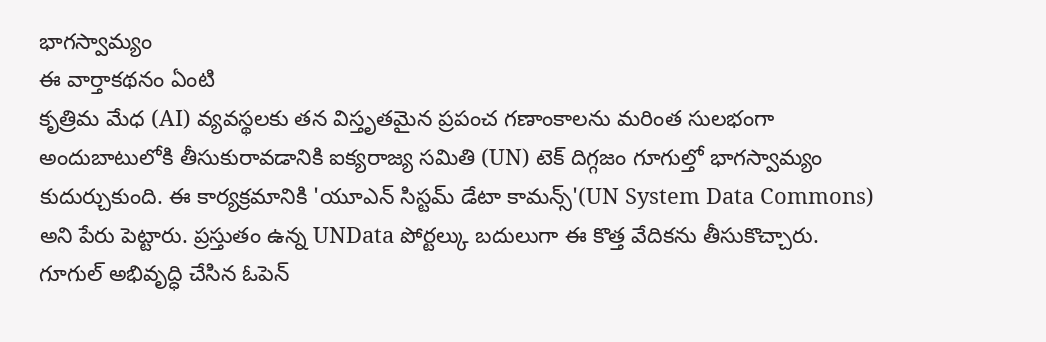భాగస్వామ్యం
ఈ వార్తాకథనం ఏంటి
కృత్రిమ మేధ (AI) వ్యవస్థలకు తన విస్తృతమైన ప్రపంచ గణాంకాలను మరింత సులభంగా అందుబాటులోకి తీసుకురావడానికి ఐక్యరాజ్య సమితి (UN) టెక్ దిగ్గజం గూగుల్తో భాగస్వామ్యం కుదుర్చుకుంది. ఈ కార్యక్రమానికి 'యూఎన్ సిస్టమ్ డేటా కామన్స్'(UN System Data Commons) అని పేరు పెట్టారు. ప్రస్తుతం ఉన్న UNData పోర్టల్కు బదులుగా ఈ కొత్త వేదికను తీసుకొచ్చారు. గూగుల్ అభివృద్ధి చేసిన ఓపెన్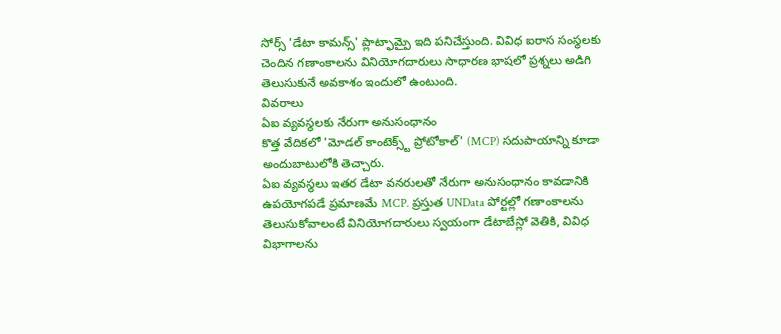సోర్స్ 'డేటా కామన్స్' ప్లాట్ఫామ్పై ఇది పనిచేస్తుంది. వివిధ ఐరాస సంస్థలకు చెందిన గణాంకాలను వినియోగదారులు సాధారణ భాషలో ప్రశ్నలు అడిగి తెలుసుకునే అవకాశం ఇందులో ఉంటుంది.
వివరాలు
ఏఐ వ్యవస్థలకు నేరుగా అనుసంధానం
కొత్త వేదికలో 'మోడల్ కాంటెక్స్ట్ ప్రోటోకాల్' (MCP) సదుపాయాన్ని కూడా అందుబాటులోకి తెచ్చారు.
ఏఐ వ్యవస్థలు ఇతర డేటా వనరులతో నేరుగా అనుసంధానం కావడానికి ఉపయోగపడే ప్రమాణమే MCP. ప్రస్తుత UNData పోర్టల్లో గణాంకాలను తెలుసుకోవాలంటే వినియోగదారులు స్వయంగా డేటాబేస్లో వెతికి, వివిధ విభాగాలను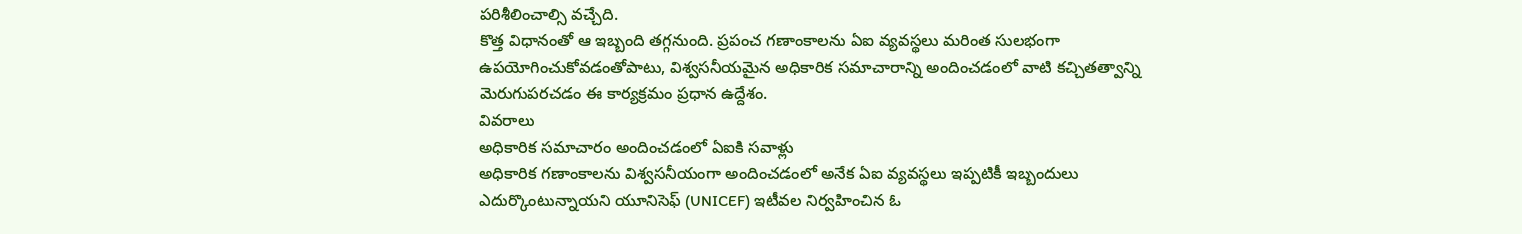పరిశీలించాల్సి వచ్చేది.
కొత్త విధానంతో ఆ ఇబ్బంది తగ్గనుంది. ప్రపంచ గణాంకాలను ఏఐ వ్యవస్థలు మరింత సులభంగా ఉపయోగించుకోవడంతోపాటు, విశ్వసనీయమైన అధికారిక సమాచారాన్ని అందించడంలో వాటి కచ్చితత్వాన్ని మెరుగుపరచడం ఈ కార్యక్రమం ప్రధాన ఉద్దేశం.
వివరాలు
అధికారిక సమాచారం అందించడంలో ఏఐకి సవాళ్లు
అధికారిక గణాంకాలను విశ్వసనీయంగా అందించడంలో అనేక ఏఐ వ్యవస్థలు ఇప్పటికీ ఇబ్బందులు ఎదుర్కొంటున్నాయని యూనిసెఫ్ (UNICEF) ఇటీవల నిర్వహించిన ఓ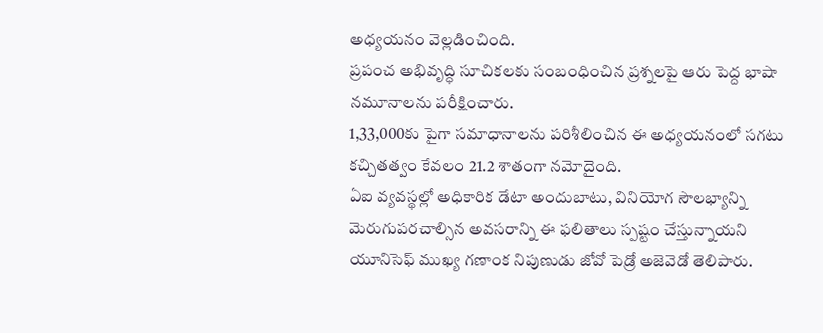అధ్యయనం వెల్లడించింది.
ప్రపంచ అభివృద్ధి సూచికలకు సంబంధించిన ప్రశ్నలపై ఆరు పెద్ద భాషా నమూనాలను పరీక్షించారు.
1,33,000కు పైగా సమాధానాలను పరిశీలించిన ఈ అధ్యయనంలో సగటు కచ్చితత్వం కేవలం 21.2 శాతంగా నమోదైంది.
ఏఐ వ్యవస్థల్లో అధికారిక డేటా అందుబాటు, వినియోగ సౌలభ్యాన్ని మెరుగుపరచాల్సిన అవసరాన్ని ఈ ఫలితాలు స్పష్టం చేస్తున్నాయని యూనిసెఫ్ ముఖ్య గణాంక నిపుణుడు జోవో పెడ్రో అజెవెడో తెలిపారు.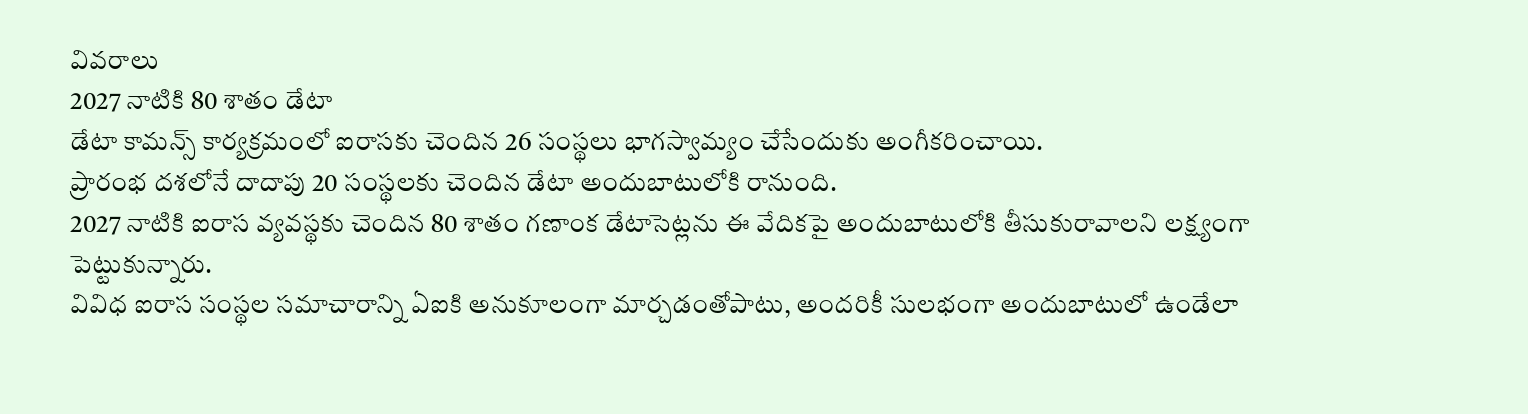వివరాలు
2027 నాటికి 80 శాతం డేటా
డేటా కామన్స్ కార్యక్రమంలో ఐరాసకు చెందిన 26 సంస్థలు భాగస్వామ్యం చేసేందుకు అంగీకరించాయి.
ప్రారంభ దశలోనే దాదాపు 20 సంస్థలకు చెందిన డేటా అందుబాటులోకి రానుంది.
2027 నాటికి ఐరాస వ్యవస్థకు చెందిన 80 శాతం గణాంక డేటాసెట్లను ఈ వేదికపై అందుబాటులోకి తీసుకురావాలని లక్ష్యంగా పెట్టుకున్నారు.
వివిధ ఐరాస సంస్థల సమాచారాన్ని ఏఐకి అనుకూలంగా మార్చడంతోపాటు, అందరికీ సులభంగా అందుబాటులో ఉండేలా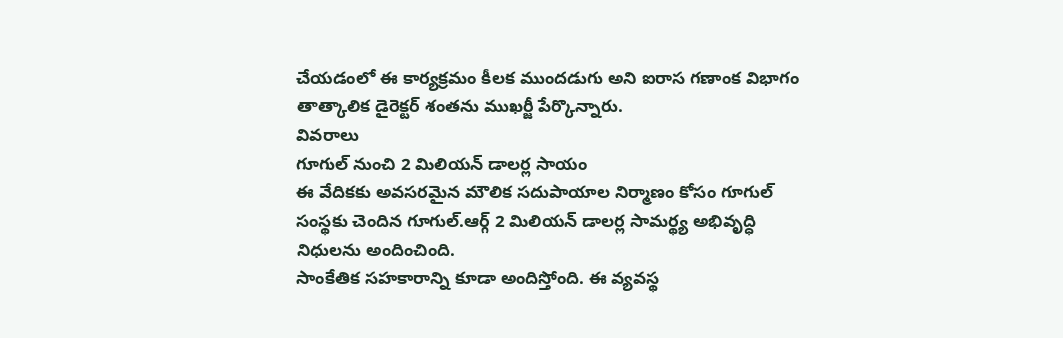చేయడంలో ఈ కార్యక్రమం కీలక ముందడుగు అని ఐరాస గణాంక విభాగం తాత్కాలిక డైరెక్టర్ శంతను ముఖర్జీ పేర్కొన్నారు.
వివరాలు
గూగుల్ నుంచి 2 మిలియన్ డాలర్ల సాయం
ఈ వేదికకు అవసరమైన మౌలిక సదుపాయాల నిర్మాణం కోసం గూగుల్ సంస్థకు చెందిన గూగుల్.ఆర్గ్ 2 మిలియన్ డాలర్ల సామర్థ్య అభివృద్ధి నిధులను అందించింది.
సాంకేతిక సహకారాన్ని కూడా అందిస్తోంది. ఈ వ్యవస్థ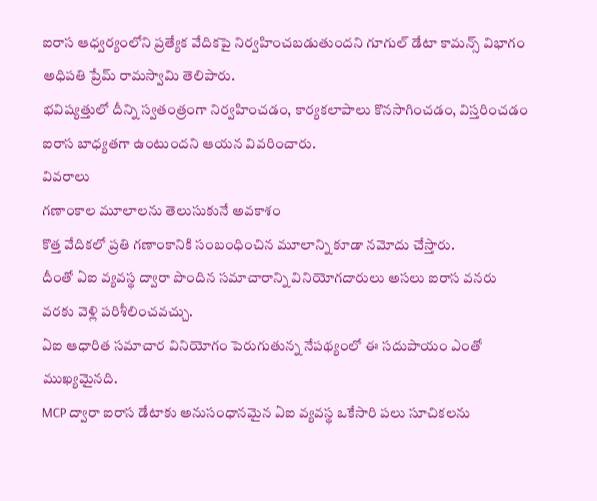ఐరాస ఆధ్వర్యంలోని ప్రత్యేక వేదికపై నిర్వహించబడుతుందని గూగుల్ డేటా కామన్స్ విభాగం అధిపతి ప్రేమ్ రామస్వామి తెలిపారు.
భవిష్యత్తులో దీన్ని స్వతంత్రంగా నిర్వహించడం, కార్యకలాపాలు కొనసాగించడం, విస్తరించడం ఐరాస బాధ్యతగా ఉంటుందని ఆయన వివరించారు.
వివరాలు
గణాంకాల మూలాలను తెలుసుకునే అవకాశం
కొత్త వేదికలో ప్రతి గణాంకానికి సంబంధించిన మూలాన్ని కూడా నమోదు చేస్తారు.
దీంతో ఏఐ వ్యవస్థ ద్వారా పొందిన సమాచారాన్ని వినియోగదారులు అసలు ఐరాస వనరు వరకు వెళ్లి పరిశీలించవచ్చు.
ఏఐ ఆధారిత సమాచార వినియోగం పెరుగుతున్న నేపథ్యంలో ఈ సదుపాయం ఎంతో ముఖ్యమైనది.
MCP ద్వారా ఐరాస డేటాకు అనుసంధానమైన ఏఐ వ్యవస్థ ఒకేసారి పలు సూచికలను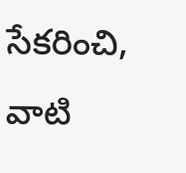సేకరించి, వాటి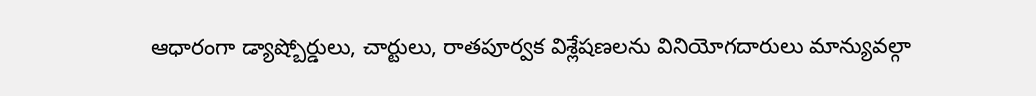ఆధారంగా డ్యాష్బోర్డులు, చార్టులు, రాతపూర్వక విశ్లేషణలను వినియోగదారులు మాన్యువల్గా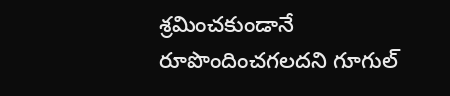శ్రమించకుండానే రూపొందించగలదని గూగుల్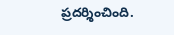ప్రదర్శించింది.